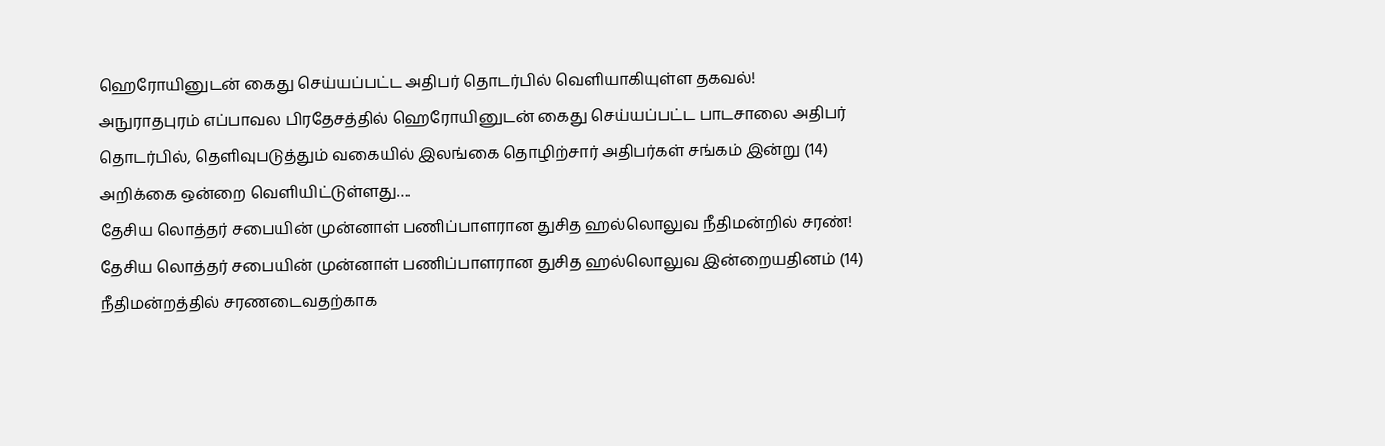ஹெரோயினுடன் கைது செய்யப்பட்ட அதிபர் தொடர்பில் வெளியாகியுள்ள தகவல்!
அநுராதபுரம் எப்பாவல பிரதேசத்தில் ஹெரோயினுடன் கைது செய்யப்பட்ட பாடசாலை அதிபர் தொடர்பில், தெளிவுபடுத்தும் வகையில் இலங்கை தொழிற்சார் அதிபர்கள் சங்கம் இன்று (14) அறிக்கை ஒன்றை வெளியிட்டுள்ளது….
தேசிய லொத்தர் சபையின் முன்னாள் பணிப்பாளரான துசித ஹல்லொலுவ நீதிமன்றில் சரண்!
தேசிய லொத்தர் சபையின் முன்னாள் பணிப்பாளரான துசித ஹல்லொலுவ இன்றையதினம் (14) நீதிமன்றத்தில் சரணடைவதற்காக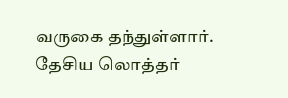வருகை தந்துள்ளார். தேசிய லொத்தர்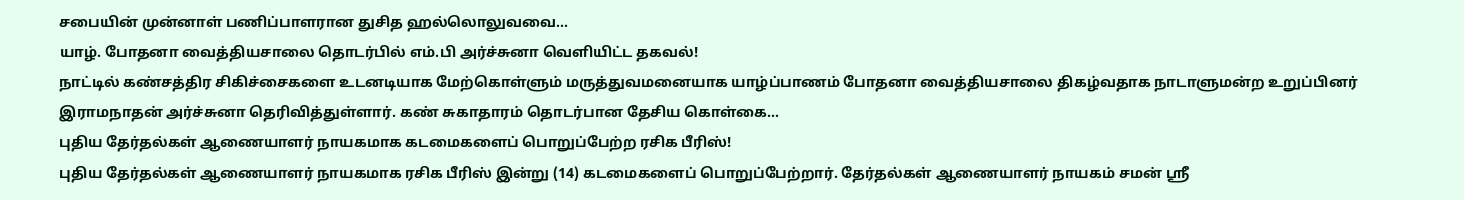சபையின் முன்னாள் பணிப்பாளரான துசித ஹல்லொலுவவை…
யாழ். போதனா வைத்தியசாலை தொடர்பில் எம்.பி அர்ச்சுனா வெளியிட்ட தகவல்!
நாட்டில் கண்சத்திர சிகிச்சைகளை உடனடியாக மேற்கொள்ளும் மருத்துவமனையாக யாழ்ப்பாணம் போதனா வைத்தியசாலை திகழ்வதாக நாடாளுமன்ற உறுப்பினர் இராமநாதன் அர்ச்சுனா தெரிவித்துள்ளார். கண் சுகாதாரம் தொடர்பான தேசிய கொள்கை…
புதிய தேர்தல்கள் ஆணையாளர் நாயகமாக கடமைகளைப் பொறுப்பேற்ற ரசிக பீரிஸ்!
புதிய தேர்தல்கள் ஆணையாளர் நாயகமாக ரசிக பீரிஸ் இன்று (14) கடமைகளைப் பொறுப்பேற்றார். தேர்தல்கள் ஆணையாளர் நாயகம் சமன் ஸ்ரீ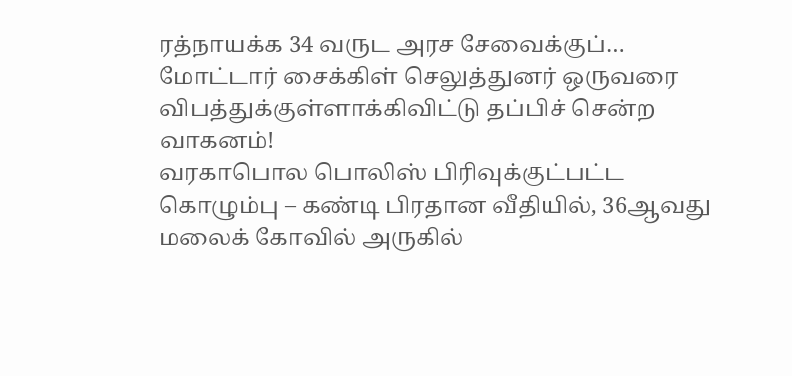ரத்நாயக்க 34 வருட அரச சேவைக்குப்…
மோட்டார் சைக்கிள் செலுத்துனர் ஒருவரை விபத்துக்குள்ளாக்கிவிட்டு தப்பிச் சென்ற வாகனம்!
வரகாபொல பொலிஸ் பிரிவுக்குட்பட்ட கொழும்பு – கண்டி பிரதான வீதியில், 36ஆவது மலைக் கோவில் அருகில்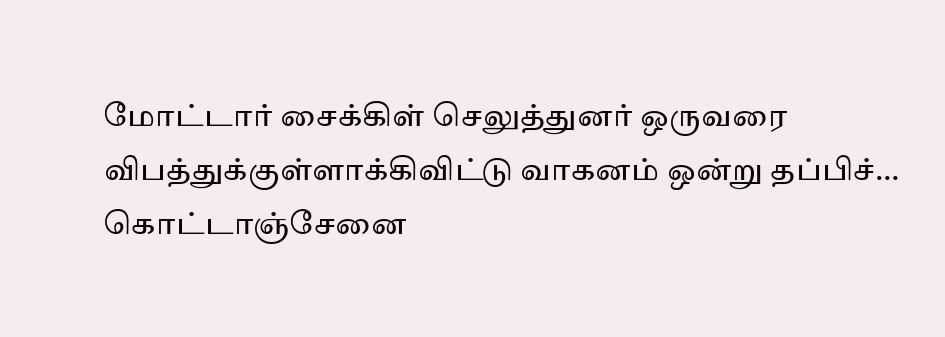மோட்டார் சைக்கிள் செலுத்துனர் ஒருவரை விபத்துக்குள்ளாக்கிவிட்டு வாகனம் ஒன்று தப்பிச்…
கொட்டாஞ்சேனை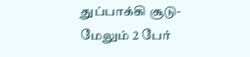துப்பாக்கி சூடு- மேலும் 2 பேர்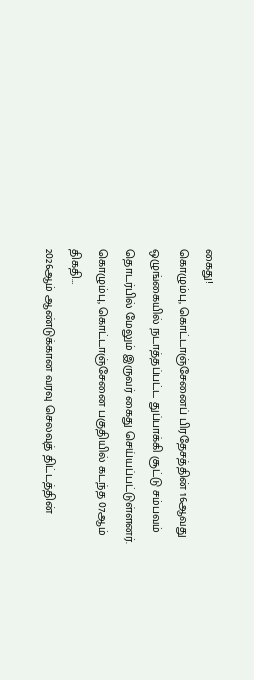கைது!
கொழும்பு, கொட்டாஞ்சேனைப் பிரதேசத்தின் 16ஆவது ஒழுங்கையில் நடாத்தப்பட்ட துப்பாக்கி சூட்டு சம்பவம் தொடர்பில் மேலும் இருவர் கைது செய்யப்பட்டுள்ளனர். கொழும்பு, கொட்டாஞ்சேனை பகுதியில் கடந்த 07ஆம் திகதி…
2026ஆம் ஆண்டுக்கான வரவு செலவுத் திட்டத்தின்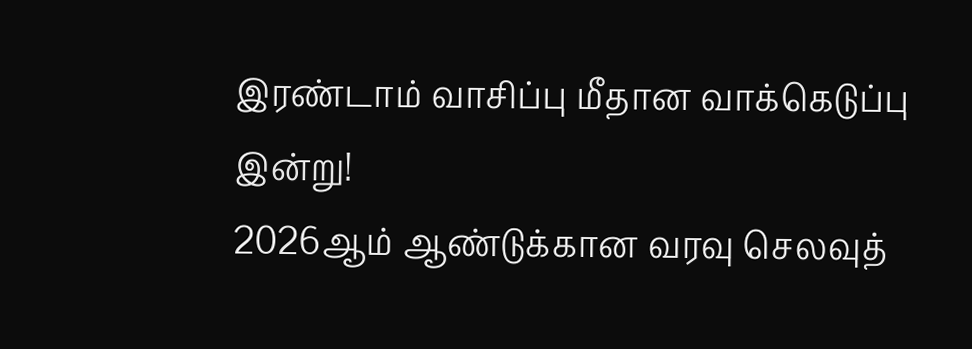இரண்டாம் வாசிப்பு மீதான வாக்கெடுப்பு இன்று!
2026ஆம் ஆண்டுக்கான வரவு செலவுத்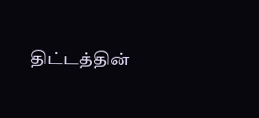திட்டத்தின்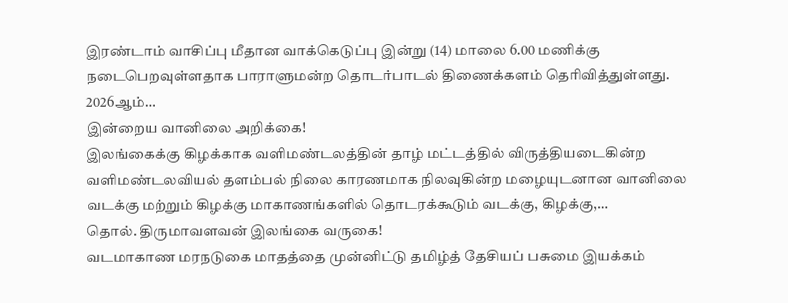இரண்டாம் வாசிப்பு மீதான வாக்கெடுப்பு இன்று (14) மாலை 6.00 மணிக்கு நடைபெறவுள்ளதாக பாராளுமன்ற தொடர்பாடல் திணைக்களம் தெரிவித்துள்ளது. 2026ஆம்…
இன்றைய வானிலை அறிக்கை!
இலங்கைக்கு கிழக்காக வளிமண்டலத்தின் தாழ் மட்டத்தில் விருத்தியடைகின்ற வளிமண்டலவியல் தளம்பல் நிலை காரணமாக நிலவுகின்ற மழையுடனான வானிலை வடக்கு மற்றும் கிழக்கு மாகாணங்களில் தொடரக்கூடும் வடக்கு, கிழக்கு,…
தொல். திருமாவளவன் இலங்கை வருகை!
வடமாகாண மரநடுகை மாதத்தை முன்னிட்டு தமிழ்த் தேசியப் பசுமை இயக்கம்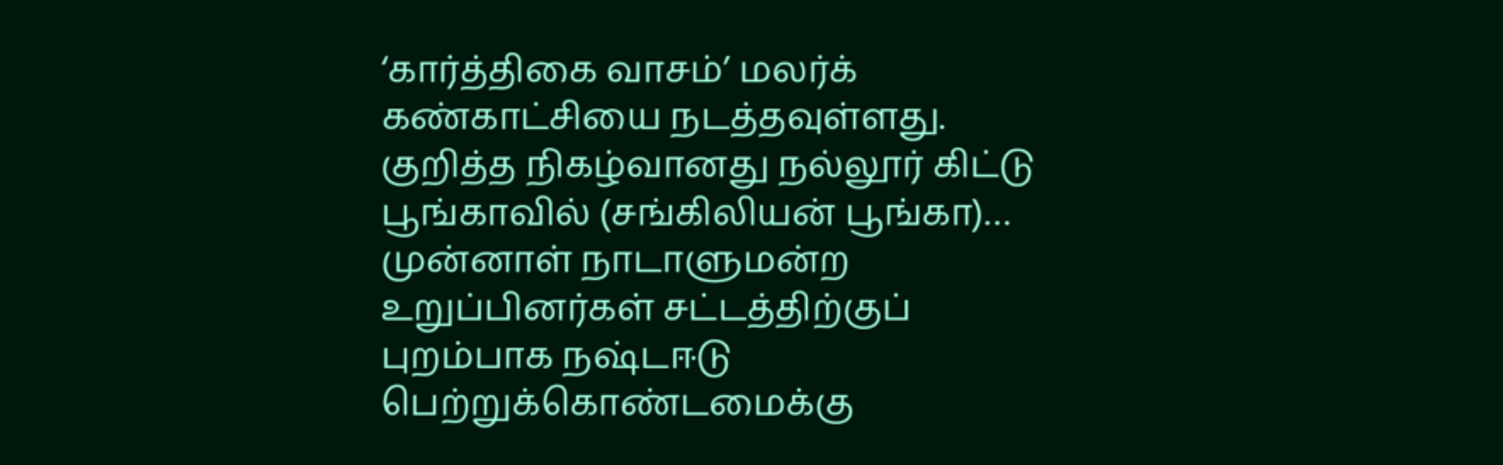‘கார்த்திகை வாசம்’ மலர்க் கண்காட்சியை நடத்தவுள்ளது. குறித்த நிகழ்வானது நல்லூர் கிட்டு பூங்காவில் (சங்கிலியன் பூங்கா)…
முன்னாள் நாடாளுமன்ற உறுப்பினர்கள் சட்டத்திற்குப் புறம்பாக நஷ்டஈடு பெற்றுக்கொண்டமைக்கு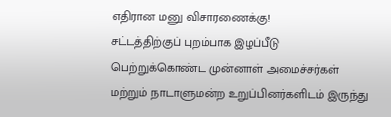எதிரான மனு விசாரணைக்கு!
சட்டத்திற்குப் புறம்பாக இழப்பீடு பெற்றுக்கொண்ட முன்னாள் அமைச்சர்கள் மற்றும் நாடாளுமன்ற உறுப்பினர்களிடம் இருந்து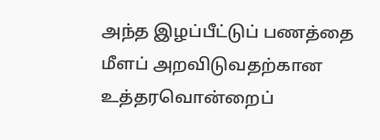அந்த இழப்பீட்டுப் பணத்தை மீளப் அறவிடுவதற்கான உத்தரவொன்றைப்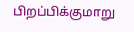பிறப்பிக்குமாறு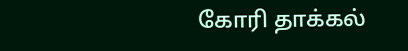கோரி தாக்கல்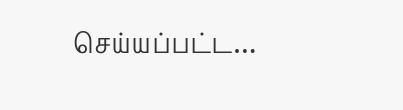செய்யப்பட்ட…